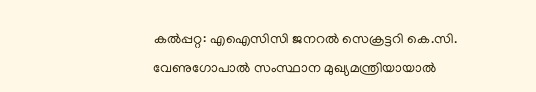കല്‍പ്പറ്റ: എഐസിസി ജനറല്‍ സെക്രട്ടറി കെ.സി. വേണുഗോപാല്‍ സംസ്ഥാന മുഖ്യമന്ത്രിയായാല്‍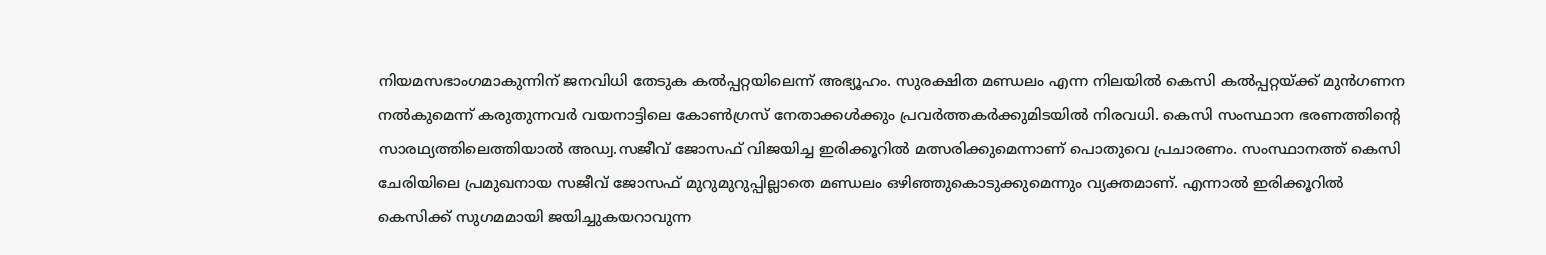നിയമസഭാംഗമാകുന്നിന് ജനവിധി തേടുക കല്‍പ്പറ്റയിലെന്ന് അഭ്യൂഹം. സുരക്ഷിത മണ്ഡലം എന്ന നിലയില്‍ കെസി കല്‍പ്പറ്റയ്ക്ക് മുന്‍ഗണന നല്‍കുമെന്ന് കരുതുന്നവര്‍ വയനാട്ടിലെ കോണ്‍ഗ്രസ് നേതാക്കള്‍ക്കും പ്രവര്‍ത്തകര്‍ക്കുമിടയില്‍ നിരവധി. കെസി സംസ്ഥാന ഭരണത്തിന്റെ സാരഥ്യത്തിലെത്തിയാല്‍ അഡ്വ.സജീവ് ജോസഫ് വിജയിച്ച ഇരിക്കൂറില്‍ മത്സരിക്കുമെന്നാണ് പൊതുവെ പ്രചാരണം. സംസ്ഥാനത്ത് കെസി ചേരിയിലെ പ്രമുഖനായ സജീവ് ജോസഫ് മുറുമുറുപ്പില്ലാതെ മണ്ഡലം ഒഴിഞ്ഞുകൊടുക്കുമെന്നും വ്യക്തമാണ്. എന്നാല്‍ ഇരിക്കൂറില്‍ കെസിക്ക് സുഗമമായി ജയിച്ചുകയറാവുന്ന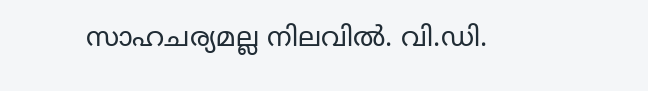സാഹചര്യമല്ല നിലവില്‍. വി.ഡി.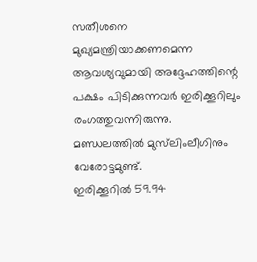സതീശനെ മുഖ്യമന്ത്രിയാക്കണമെന്ന ആവശ്യവുമായി അദ്ദേഹത്തിന്റെ പക്ഷം പിടിക്കുന്നവര്‍ ഇരിക്കൂറിലും രംഗത്തുവന്നിരുന്നു. മണ്ഡലത്തില്‍ മുസ്‌ലിംലീഗിനും വേരോട്ടമുണ്ട്.
ഇരിക്കൂറില്‍ 59.94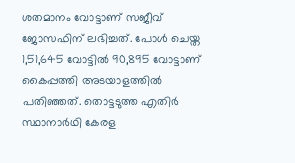ശതമാനം വോട്ടാണ് സജീവ് ജോസഫിന് ലഭിച്ചത്. പോള്‍ ചെയ്ത 1,51,645 വോട്ടില്‍ 90,895 വോട്ടാണ് കൈപ്പത്തി അടയാളത്തില്‍ പതിഞ്ഞത്. തൊട്ടടുത്ത എതിര്‍ സ്ഥാനാര്‍ഥി കേരള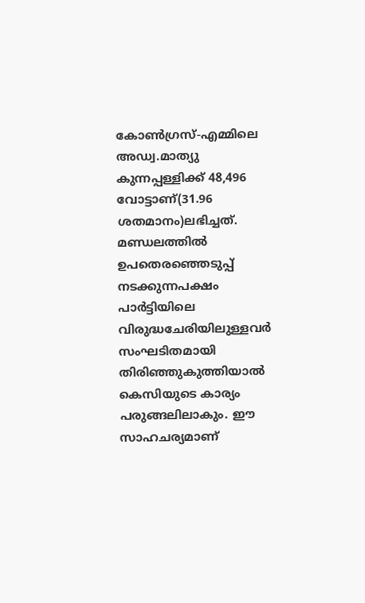കോണ്‍ഗ്രസ്-എമ്മിലെ അഡ്വ.മാത്യു കുന്നപ്പള്ളിക്ക് 48,496 വോട്ടാണ്(31.96 ശതമാനം)ലഭിച്ചത്. മണ്ഡലത്തില്‍ ഉപതെരഞ്ഞെടുപ്പ് നടക്കുന്നപക്ഷം പാര്‍ട്ടിയിലെ വിരുദ്ധചേരിയിലുള്ളവര്‍ സംഘടിതമായി തിരിഞ്ഞുകുത്തിയാല്‍ കെസിയുടെ കാര്യം പരുങ്ങലിലാകും. ഈ സാഹചര്യമാണ്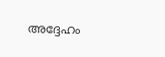അദ്ദേഹം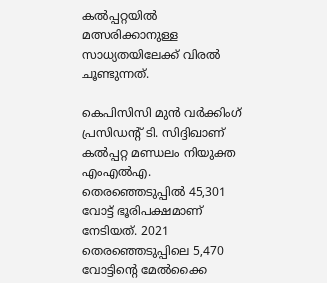കല്‍പ്പറ്റയില്‍ മത്സരിക്കാനുള്ള സാധ്യതയിലേക്ക് വിരല്‍ ചൂണ്ടുന്നത്.

കെപിസിസി മുന്‍ വര്‍ക്കിംഗ് പ്രസിഡന്റ് ടി. സിദ്ദിഖാണ് കല്‍പ്പറ്റ മണ്ഡലം നിയുക്ത എംഎല്‍എ.
തെരഞ്ഞെടുപ്പില്‍ 45,301 വോട്ട് ഭൂരിപക്ഷമാണ് നേടിയത്. 2021 തെരഞ്ഞെടുപ്പിലെ 5,470 വോട്ടിന്റെ മേല്‍ക്കൈ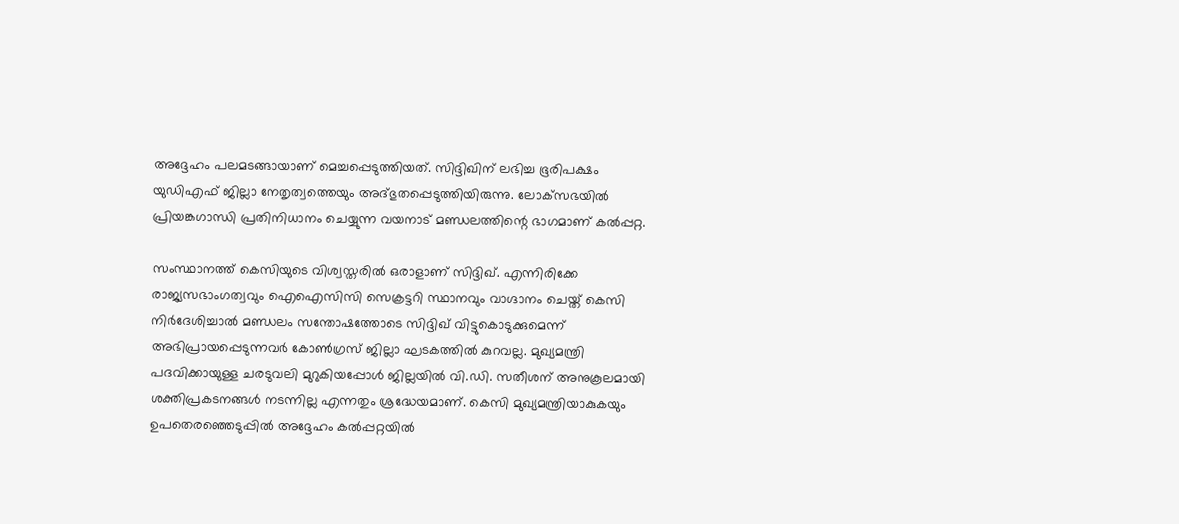അദ്ദേഹം പലമടങ്ങായാണ് മെച്ചപ്പെടുത്തിയത്. സിദ്ദിഖിന് ലഭിച്ച ഭൂരിപക്ഷം യുഡിഎഫ് ജില്ലാ നേതൃത്വത്തെയും അദ്ഭുതപ്പെടുത്തിയിരുന്നു. ലോക്‌സഭയില്‍ പ്രിയങ്കഗാന്ധി പ്രതിനിധാനം ചെയ്യുന്ന വയനാട് മണ്ഡലത്തിന്റെ ഭാഗമാണ് കല്‍പ്പറ്റ.

സംസ്ഥാനത്ത് കെസിയുടെ വിശ്വസ്തരില്‍ ഒരാളാണ് സിദ്ദിഖ്. എന്നിരിക്കേ രാജ്യസഭാംഗത്വവും ഐഐസിസി സെക്രട്ടറി സ്ഥാനവും വാഗ്ദാനം ചെയ്ത് കെസി നിര്‍ദേശിച്ചാല്‍ മണ്ഡലം സന്തോഷത്തോടെ സിദ്ദിഖ് വിട്ടുകൊടുക്കുമെന്ന് അഭിപ്രായപ്പെടുന്നവര്‍ കോണ്‍ഗ്രസ് ജില്ലാ ഘടകത്തില്‍ കുറവല്ല. മുഖ്യമന്ത്രി പദവിക്കായുള്ള ചരടുവലി മുറുകിയപ്പോള്‍ ജില്ലയില്‍ വി.ഡി. സതീശന് അനുകൂലമായി ശക്തിപ്രകടനങ്ങള്‍ നടന്നില്ല എന്നതും ശ്രദ്ധേയമാണ്. കെസി മുഖ്യമന്ത്രിയാകുകയും ഉപതെരഞ്ഞെടുപ്പില്‍ അദ്ദേഹം കല്‍പ്പറ്റയില്‍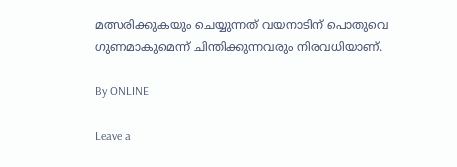മത്സരിക്കുകയും ചെയ്യുന്നത് വയനാടിന് പൊതുവെ ഗുണമാകുമെന്ന് ചിന്തിക്കുന്നവരും നിരവധിയാണ്.

By ONLINE

Leave a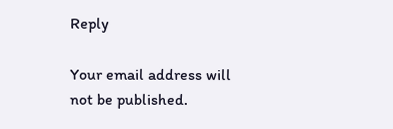Reply

Your email address will not be published.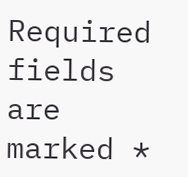Required fields are marked *